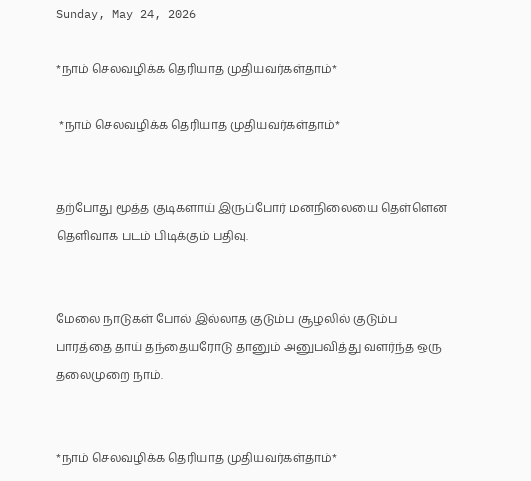Sunday, May 24, 2026

*நாம் செலவழிக்க தெரியாத முதியவர்கள்தாம்*

 *நாம் செலவழிக்க தெரியாத முதியவர்கள்தாம்*


தற்போது மூத்த குடிகளாய் இருப்போர் மனநிலையை தெள்ளென தெளிவாக படம் பிடிக்கும் பதிவு.


மேலை நாடுகள் போல் இல்லாத குடும்ப சூழலில் குடும்ப பாரத்தை தாய் தந்தையரோடு தானும் அனுபவித்து வளர்ந்த ஒரு தலைமுறை நாம்.


*நாம் செலவழிக்க தெரியாத முதியவர்கள்தாம்*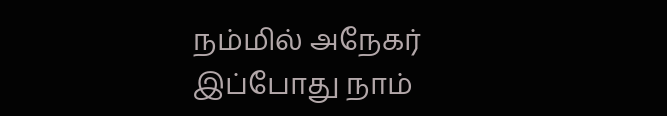நம்மில் அநேகர் இப்போது நாம்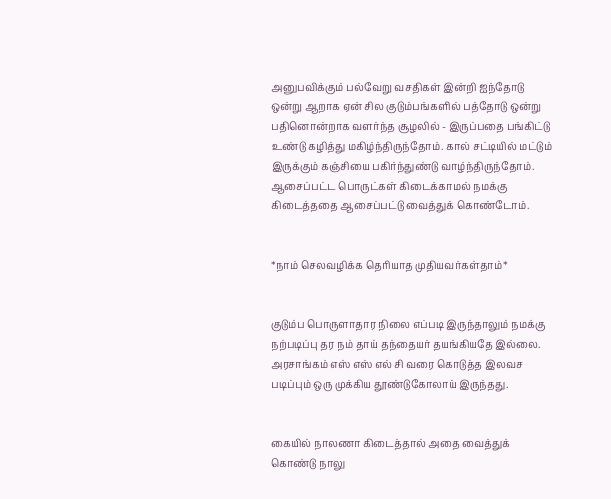அனுபவிக்கும் பல்வேறு வசதிகள் இன்றி ஐந்தோடு ஒன்று ஆறாக ஏன் சில குடும்பங்களில் பத்தோடு ஒன்று பதினொன்றாக வளர்ந்த சூழலில் - இருப்பதை பங்கிட்டு உண்டு கழித்து மகிழ்ந்திருந்தோம். கால் சட்டியில் மட்டும் இருக்கும் கஞ்சியை பகிர்ந்துண்டு வாழ்ந்திருந்தோம். ஆசைப்பட்ட பொருட்கள் கிடைக்காமல் நமக்கு கிடைத்ததை ஆசைப்பட்டு வைத்துக் கொண்டோம்.


*நாம் செலவழிக்க தெரியாத முதியவர்கள்தாம்*


குடும்ப பொருளாதார நிலை எப்படி இருந்தாலும் நமக்கு நற்படிப்பு தர நம் தாய் தந்தையர் தயங்கியதே இல்லை. அரசாங்கம் எஸ் எஸ் எல் சி வரை கொடுத்த இலவச படிப்பும் ஒரு முக்கிய தூண்டுகோலாய் இருந்தது.


கையில் நாலணா கிடைத்தால் அதை வைத்துக் கொண்டு நாலு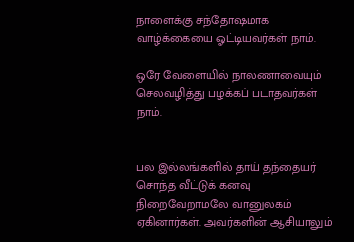நாளைக்கு சந்தோஷமாக வாழ்க்கையை ஓட்டியவர்கள் நாம்.

ஒரே வேளையில் நாலணாவையும் செலவழித்து பழக்கப் படாதவர்கள் நாம்.


பல இல்லங்களில் தாய் தந்தையர் சொந்த வீட்டுக் கனவு நிறைவேறாமலே வானுலகம் ஏகினார்கள். அவர்களின் ஆசியாலும்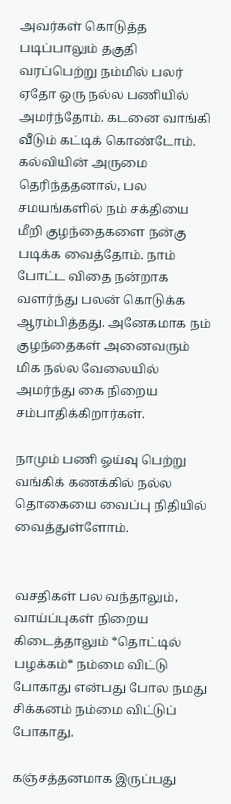அவர்கள் கொடுத்த படிப்பாலும் தகுதி வரப்பெற்று நம்மில் பலர் ஏதோ ஒரு நல்ல பணியில் அமர்ந்தோம். கடனை வாங்கி வீடும் கட்டிக் கொண்டோம். கல்வியின் அருமை தெரிந்ததனால், பல சமயங்களில் நம் சக்தியை மீறி குழந்தைகளை நன்கு படிக்க வைத்தோம். நாம் போட்ட விதை நன்றாக வளர்ந்து பலன் கொடுக்க ஆரம்பித்தது. அனேகமாக நம் குழந்தைகள் அனைவரும் மிக நல்ல வேலையில் அமர்ந்து கை நிறைய சம்பாதிக்கிறார்கள்.

நாமும் பணி ஓய்வு பெற்று வங்கிக் கணக்கில் நல்ல தொகையை வைப்பு நிதியில் வைத்துள்ளோம்.


வசதிகள் பல வந்தாலும், வாய்ப்புகள் நிறைய கிடைத்தாலும் *தொட்டில் பழக்கம்* நம்மை விட்டு போகாது என்பது போல நமது சிக்கனம் நம்மை விட்டுப் போகாது.

கஞ்சத்தனமாக இருப்பது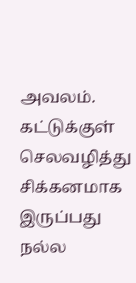அவலம். கட்டுக்குள் செலவழித்து சிக்கனமாக இருப்பது நல்ல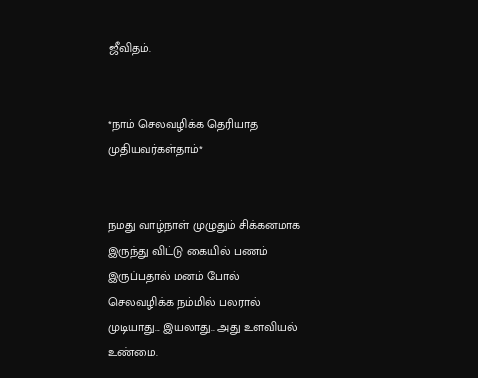ஜீவிதம்.


*நாம் செலவழிக்க தெரியாத முதியவர்கள்தாம்*


நமது வாழ்நாள் முழுதும் சிக்கனமாக இருந்து விட்டு கையில் பணம் இருப்பதால் மனம் போல் செலவழிக்க நம்மில் பலரால் முடியாது... இயலாது.. அது உளவியல் உண்மை.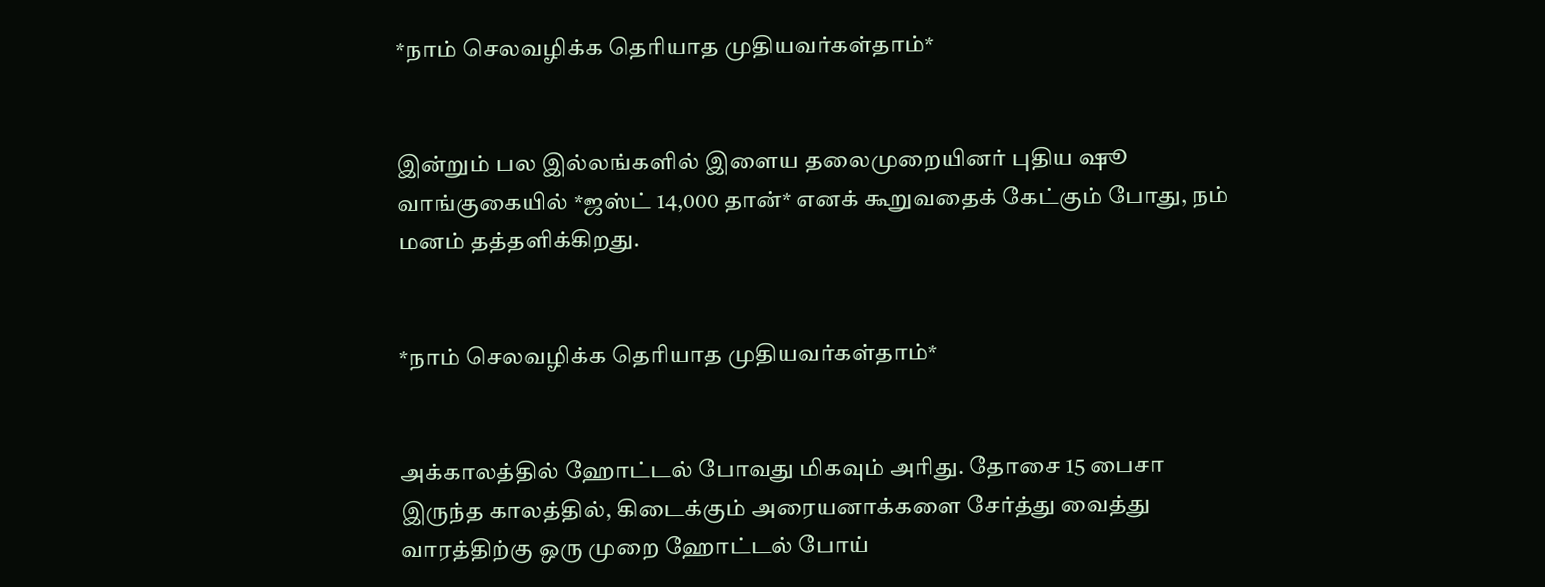*நாம் செலவழிக்க தெரியாத முதியவர்கள்தாம்*


இன்றும் பல இல்லங்களில் இளைய தலைமுறையினர் புதிய ஷூ வாங்குகையில் *ஜஸ்ட் 14,000 தான்* எனக் கூறுவதைக் கேட்கும் போது, நம் மனம் தத்தளிக்கிறது.


*நாம் செலவழிக்க தெரியாத முதியவர்கள்தாம்*


அக்காலத்தில் ஹோட்டல் போவது மிகவும் அரிது. தோசை 15 பைசா இருந்த காலத்தில், கிடைக்கும் அரையனாக்களை சேர்த்து வைத்து வாரத்திற்கு ஒரு முறை ஹோட்டல் போய்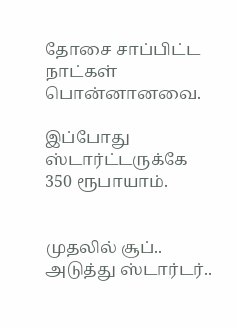தோசை சாப்பிட்ட நாட்கள் பொன்னானவை.

இப்போது ஸ்டார்ட்டருக்கே 350 ரூபாயாம்.


முதலில் சூப்.. அடுத்து ஸ்டார்டர்..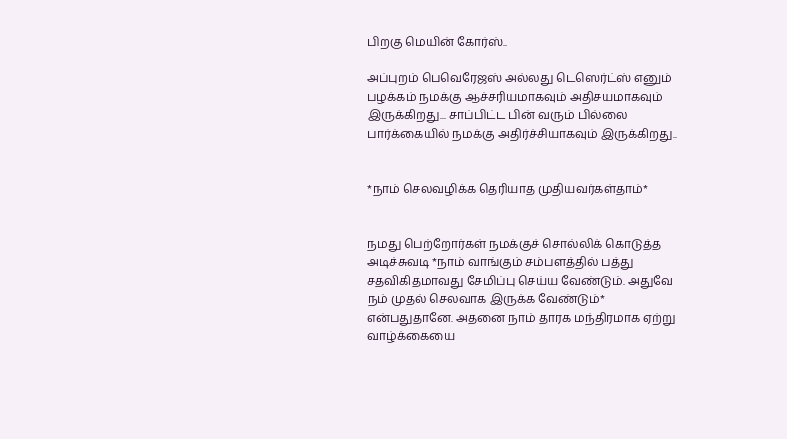பிறகு மெயின் கோர்ஸ்..

அப்புறம் பெவெரேஜஸ் அல்லது டெஸெர்ட்ஸ் எனும் பழக்கம் நமக்கு ஆச்சரியமாகவும் அதிசயமாகவும் இருக்கிறது... சாப்பிட்ட பின் வரும் பில்லை பார்க்கையில் நமக்கு அதிர்ச்சியாகவும் இருக்கிறது..


*நாம் செலவழிக்க தெரியாத முதியவர்கள்தாம்*


நமது பெற்றோர்கள் நமக்குச் சொல்லிக் கொடுத்த அடிச்சுவடி *நாம் வாங்கும் சம்பளத்தில் பத்து சதவிகிதமாவது சேமிப்பு செய்ய வேண்டும். அதுவே நம் முதல் செலவாக இருக்க வேண்டும்* என்பதுதானே. அதனை நாம் தாரக மந்திரமாக ஏற்று வாழ்க்கையை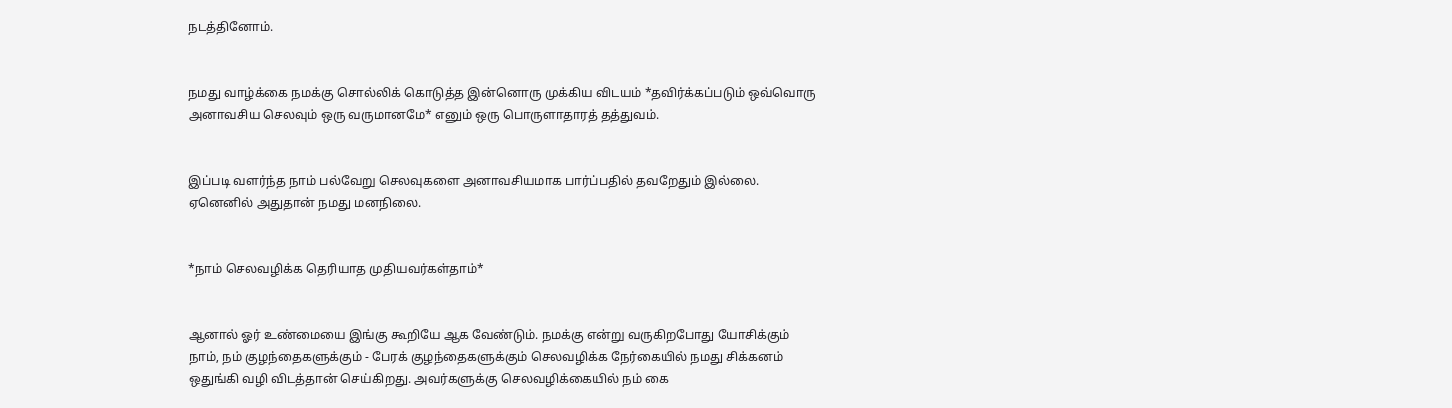நடத்தினோம்.


நமது வாழ்க்கை நமக்கு சொல்லிக் கொடுத்த இன்னொரு முக்கிய விடயம் *தவிர்க்கப்படும் ஒவ்வொரு அனாவசிய செலவும் ஒரு வருமானமே* எனும் ஒரு பொருளாதாரத் தத்துவம்.


இப்படி வளர்ந்த நாம் பல்வேறு செலவுகளை அனாவசியமாக பார்ப்பதில் தவறேதும் இல்லை. ஏனெனில் அதுதான் நமது மனநிலை.


*நாம் செலவழிக்க தெரியாத முதியவர்கள்தாம்*


ஆனால் ஓர் உண்மையை இங்கு கூறியே ஆக வேண்டும். நமக்கு என்று வருகிறபோது யோசிக்கும் நாம், நம் குழந்தைகளுக்கும் - பேரக் குழந்தைகளுக்கும் செலவழிக்க நேர்கையில் நமது சிக்கனம் ஒதுங்கி வழி விடத்தான் செய்கிறது. அவர்களுக்கு செலவழிக்கையில் நம் கை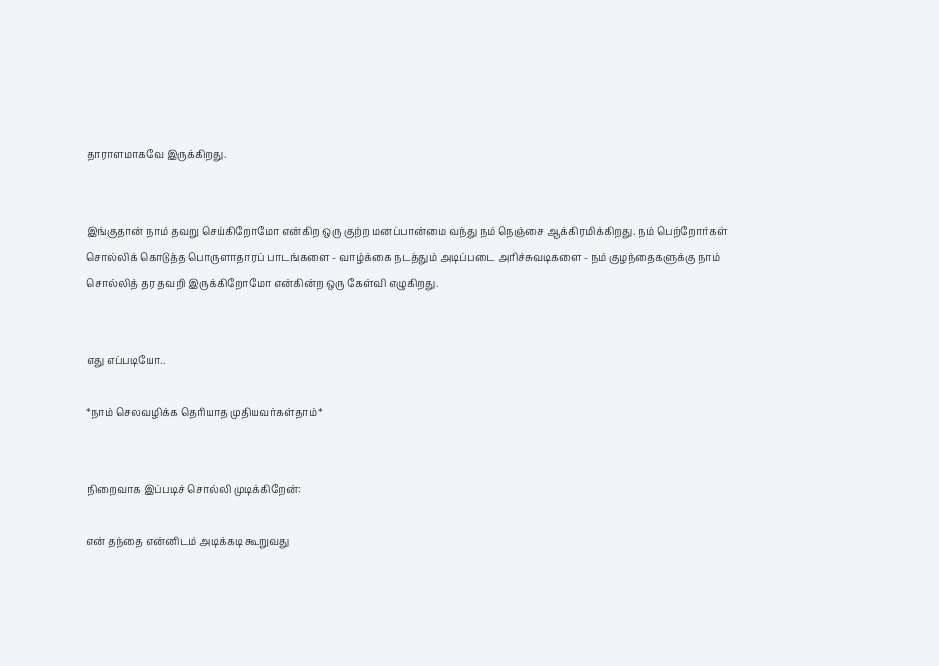தாராளமாகவே இருக்கிறது.


இங்குதான் நாம் தவறு செய்கிறோமோ என்கிற ஒரு குற்ற மனப்பான்மை வந்து நம் நெஞ்சை ஆக்கிரமிக்கிறது. நம் பெற்றோர்கள் சொல்லிக் கொடுத்த பொருளாதாரப் பாடங்களை - வாழ்க்கை நடத்தும் அடிப்படை அரிச்சுவடிகளை - நம் குழந்தைகளுக்கு நாம் சொல்லித் தர தவறி இருக்கிறோமோ என்கின்ற ஒரு கேள்வி எழுகிறது.


எது எப்படியோ..

*நாம் செலவழிக்க தெரியாத முதியவர்கள்தாம்*


நிறைவாக இப்படிச் சொல்லி முடிக்கிறேன்:

என் தந்தை என்னிடம் அடிக்கடி கூறுவது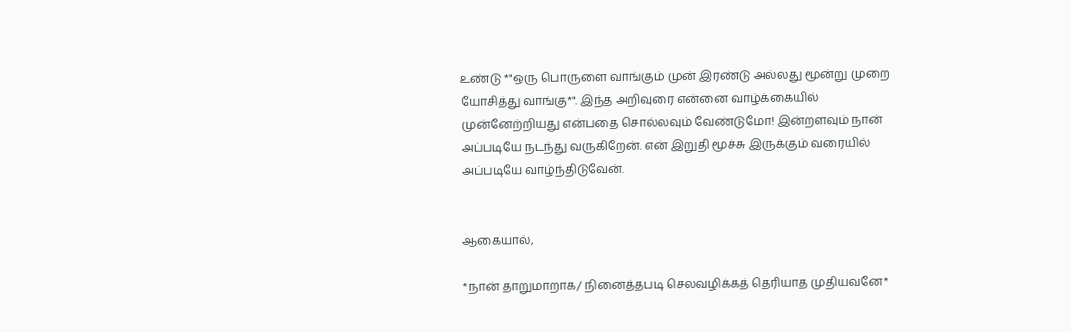உண்டு *"ஒரு பொருளை வாங்கும் முன் இரண்டு அல்லது மூன்று முறை யோசித்து வாங்கு*". இந்த அறிவுரை என்னை வாழ்க்கையில் முன்னேற்றியது என்பதை சொல்லவும் வேண்டுமோ! இன்றளவும் நான் அப்படியே நடந்து வருகிறேன். என் இறுதி மூச்சு இருக்கும் வரையில் அப்படியே வாழ்ந்திடுவேன்.


ஆகையால்,

*நான் தாறுமாறாக/ நினைத்தபடி செலவழிக்கத் தெரியாத முதியவனே*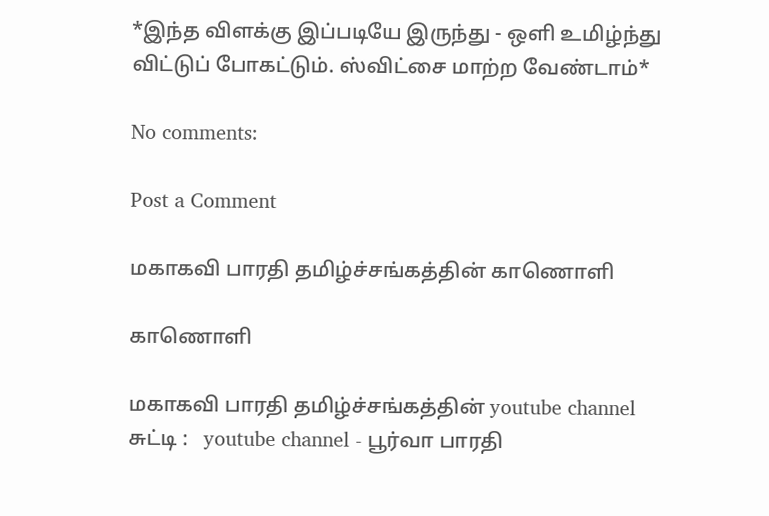*இந்த விளக்கு இப்படியே இருந்து - ஒளி உமிழ்ந்து விட்டுப் போகட்டும். ஸ்விட்சை மாற்ற வேண்டாம்*

No comments:

Post a Comment

மகாகவி பாரதி தமிழ்ச்சங்கத்தின் காணொளி

காணொளி

மகாகவி பாரதி தமிழ்ச்சங்கத்தின் youtube channel  சுட்டி :   youtube channel - பூர்வா பாரதி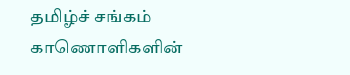தமிழ்ச் சங்கம் காணொளிகளின்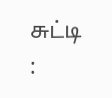சுட்டி :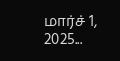மார்ச் 1, 2025...